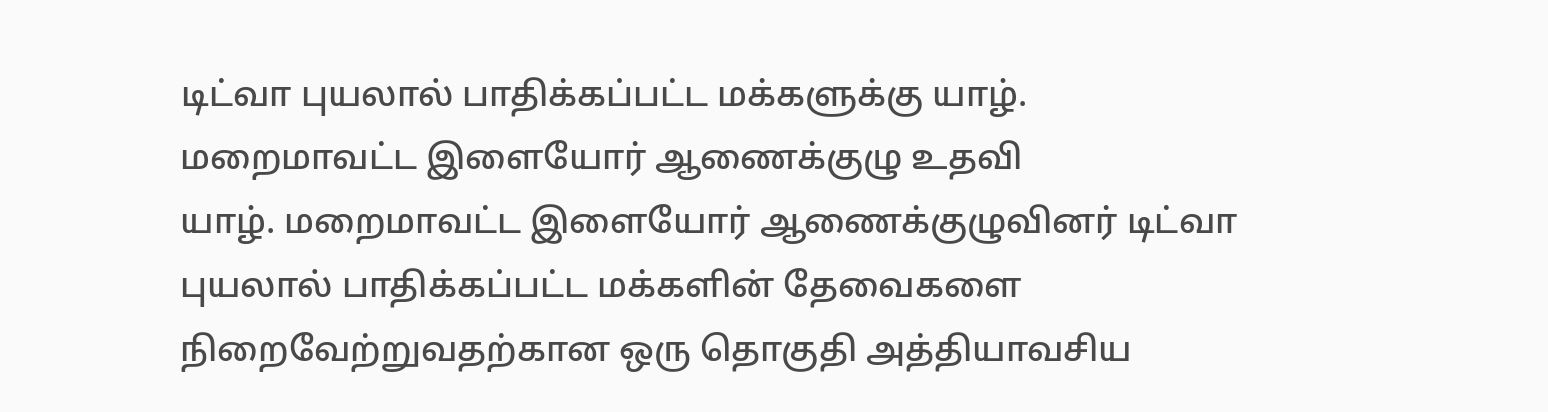டிட்வா புயலால் பாதிக்கப்பட்ட மக்களுக்கு யாழ். மறைமாவட்ட இளையோர் ஆணைக்குழு உதவி
யாழ். மறைமாவட்ட இளையோர் ஆணைக்குழுவினர் டிட்வா புயலால் பாதிக்கப்பட்ட மக்களின் தேவைகளை நிறைவேற்றுவதற்கான ஒரு தொகுதி அத்தியாவசிய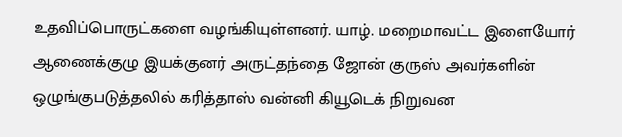உதவிப்பொருட்களை வழங்கியுள்ளனர். யாழ். மறைமாவட்ட இளையோர் ஆணைக்குழு இயக்குனர் அருட்தந்தை ஜோன் குருஸ் அவர்களின் ஒழுங்குபடுத்தலில் கரித்தாஸ் வன்னி கியூடெக் நிறுவன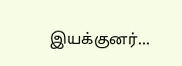இயக்குனர்…